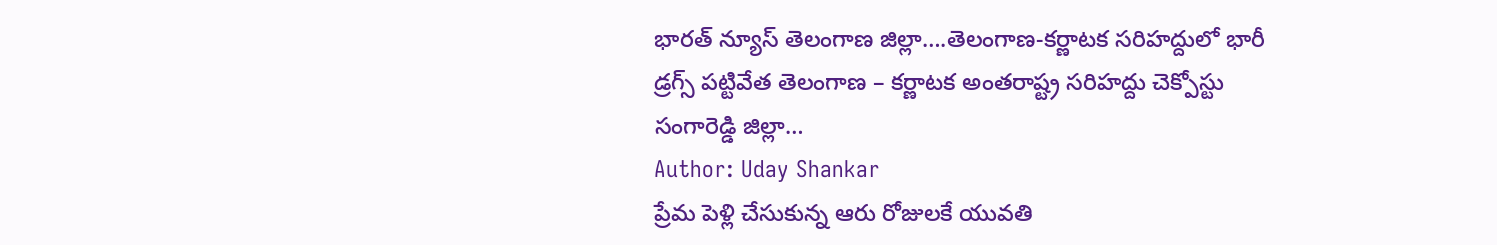భారత్ న్యూస్ తెలంగాణ జిల్లా….తెలంగాణ-కర్ణాటక సరిహద్దులో భారీ డ్రగ్స్ పట్టివేత తెలంగాణ – కర్ణాటక అంతరాష్ట్ర సరిహద్దు చెక్పోస్టు సంగారెడ్డి జిల్లా…
Author: Uday Shankar
ప్రేమ పెళ్లి చేసుకున్న ఆరు రోజులకే యువతి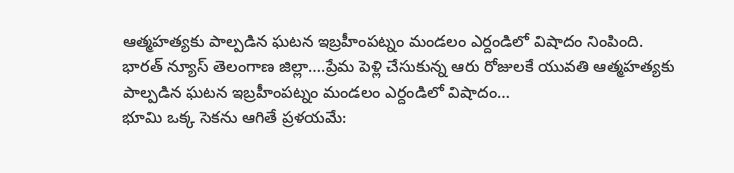ఆత్మహత్యకు పాల్పడిన ఘటన ఇబ్రహీంపట్నం మండలం ఎర్దండిలో విషాదం నింపింది.
భారత్ న్యూస్ తెలంగాణ జిల్లా….ప్రేమ పెళ్లి చేసుకున్న ఆరు రోజులకే యువతి ఆత్మహత్యకు పాల్పడిన ఘటన ఇబ్రహీంపట్నం మండలం ఎర్దండిలో విషాదం…
భూమి ఒక్క సెకను ఆగితే ప్రళయమే: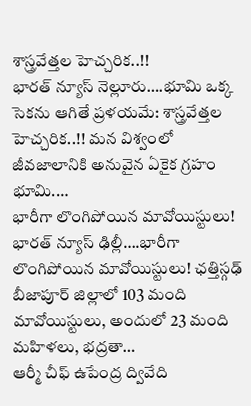శాస్త్రవేత్తల హెచ్చరిక..!!
భారత్ న్యూస్ నెల్లూరు….భూమి ఒక్క సెకను ఆగితే ప్రళయమే: శాస్త్రవేత్తల హెచ్చరిక..!! మన విశ్వంలో జీవజాలానికి అనువైన ఏకైక గ్రహం భూమి.…
భారీగా లొంగిపోయిన మావోయిస్టులు!
భారత్ న్యూస్ ఢిల్లీ….భారీగా లొంగిపోయిన మావోయిస్టులు! ఛత్తిస్గఢ్ బీజాపూర్ జిల్లాలో 103 మంది మావోయిస్టులు, అందులో 23 మంది మహిళలు, భద్రతా…
ఆర్మీ చీఫ్ ఉపేంద్ర ద్వివేది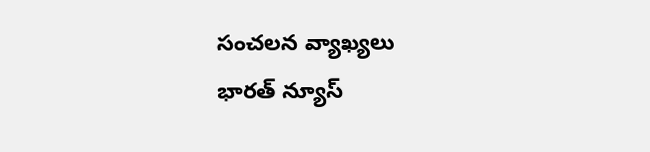సంచలన వ్యాఖ్యలు
భారత్ న్యూస్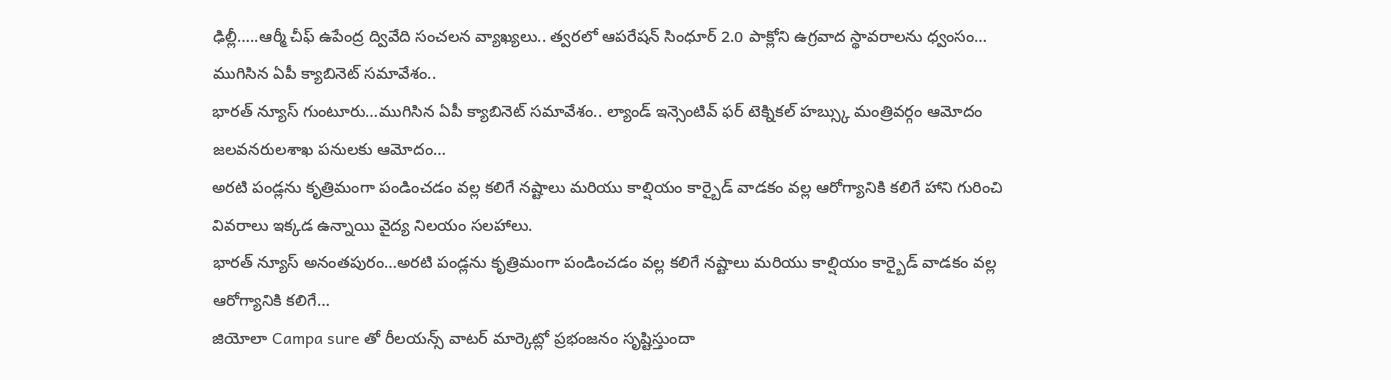ఢిల్లీ…..ఆర్మీ చీఫ్ ఉపేంద్ర ద్వివేది సంచలన వ్యాఖ్యలు.. త్వరలో ఆపరేషన్ సింధూర్ 2.0 పాక్లోని ఉగ్రవాద స్థావరాలను ధ్వంసం…
ముగిసిన ఏపీ క్యాబినెట్ సమావేశం..
భారత్ న్యూస్ గుంటూరు…ముగిసిన ఏపీ క్యాబినెట్ సమావేశం.. ల్యాండ్ ఇన్సెంటివ్ ఫర్ టెక్నికల్ హబ్స్కు మంత్రివర్గం ఆమోదం జలవనరులశాఖ పనులకు ఆమోదం…
అరటి పండ్లను కృత్రిమంగా పండించడం వల్ల కలిగే నష్టాలు మరియు కాల్షియం కార్బైడ్ వాడకం వల్ల ఆరోగ్యానికి కలిగే హాని గురించి వివరాలు ఇక్కడ ఉన్నాయి వైద్య నిలయం సలహాలు.
భారత్ న్యూస్ అనంతపురం…అరటి పండ్లను కృత్రిమంగా పండించడం వల్ల కలిగే నష్టాలు మరియు కాల్షియం కార్బైడ్ వాడకం వల్ల ఆరోగ్యానికి కలిగే…
జియోలా Campa sure తో రీలయన్స్ వాటర్ మార్కెట్లో ప్రభంజనం సృష్టిస్తుందా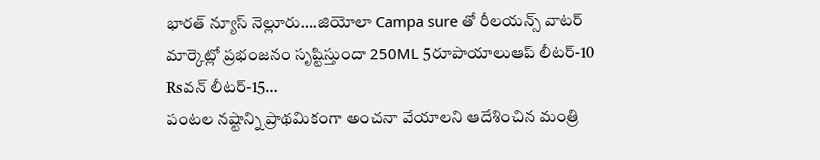భారత్ న్యూస్ నెల్లూరు….జియోలా Campa sure తో రీలయన్స్ వాటర్ మార్కెట్లో ప్రభంజనం సృష్టిస్తుందా 250ML 5రూపాయాలుఆప్ లీటర్-10 Rsవన్ లీటర్-15…
పంటల నష్టాన్ని ప్రాథమికంగా అంచనా వేయాలని ఆదేశించిన మంత్రి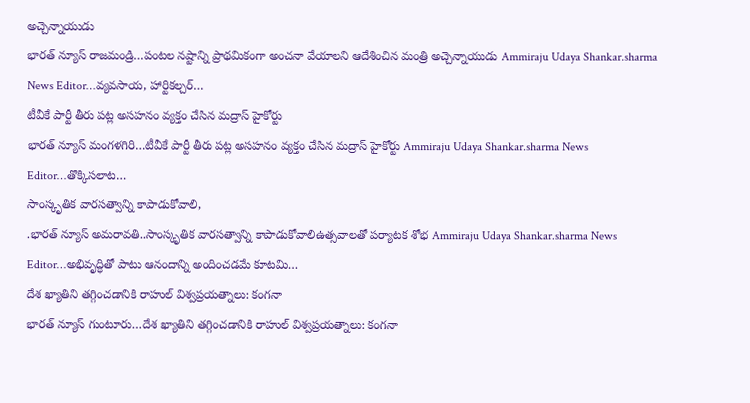అచ్చెన్నాయుడు
భారత్ న్యూస్ రాజమండ్రి…పంటల నష్టాన్ని ప్రాథమికంగా అంచనా వేయాలని ఆదేశించిన మంత్రి అచ్చెన్నాయుడు Ammiraju Udaya Shankar.sharma News Editor…వ్యవసాయ, హార్టికల్చర్…
టీవీకే పార్టీ తీరు పట్ల అసహనం వ్యక్తం చేసిన మద్రాస్ హైకోర్టు
భారత్ న్యూస్ మంగళగిరి…టీవీకే పార్టీ తీరు పట్ల అసహనం వ్యక్తం చేసిన మద్రాస్ హైకోర్టు Ammiraju Udaya Shankar.sharma News Editor…తొక్కిసలాట…
సాంస్కృతిక వారసత్వాన్ని కాపాడుకోవాలి,
.భారత్ న్యూస్ అమరావతి..సాంస్కృతిక వారసత్వాన్ని కాపాడుకోవాలిఉత్సవాలతో పర్యాటక శోభ Ammiraju Udaya Shankar.sharma News Editor…అభివృద్ధితో పాటు ఆనందాన్ని అందించడమే కూటమి…
దేశ ఖ్యాతిని తగ్గించడానికి రాహుల్ విశ్వప్రయత్నాలు: కంగనా
భారత్ న్యూస్ గుంటూరు…దేశ ఖ్యాతిని తగ్గించడానికి రాహుల్ విశ్వప్రయత్నాలు: కంగనా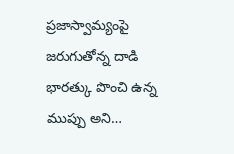ప్రజాస్వామ్యంపై జరుగుతోన్న దాడి భారత్కు పొంచి ఉన్న ముప్పు అని…